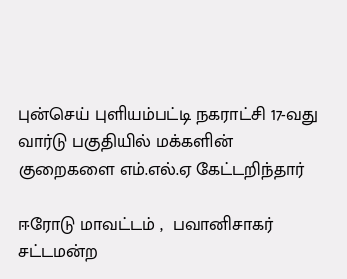புன்செய் புளியம்பட்டி நகராட்சி 17-வது வார்டு பகுதியில் மக்களின் குறைகளை எம்.எல்.ஏ கேட்டறிந்தார்

ஈரோடு மாவட்டம் ,  பவானிசாகர் சட்டமன்ற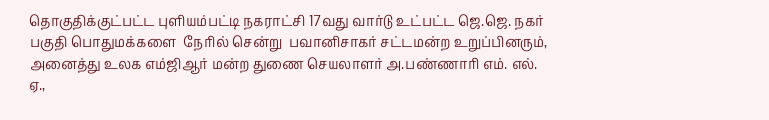தொகுதிக்குட்பட்ட புளியம்பட்டி நகராட்சி 17வது வார்டு உட்பட்ட ஜெ.ஜெ. நகர் பகுதி பொதுமக்களை  நேரில் சென்று  பவானிசாகர் சட்டமன்ற உறுப்பினரும்,  அனைத்து உலக எம்ஜிஆர் மன்ற துணை செயலாளர் அ.பண்ணாரி எம். எல். ஏ.,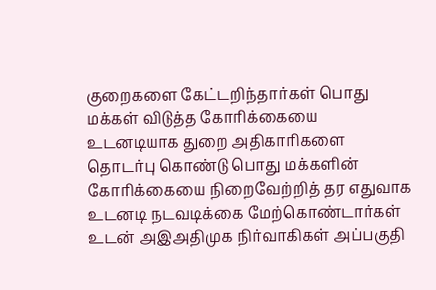குறைகளை கேட்டறிந்தார்கள் பொது மக்கள் விடுத்த கோரிக்கையை உடனடியாக துறை அதிகாரிகளை தொடர்பு கொண்டு பொது மக்களின் கோரிக்கையை நிறைவேற்றித் தர எதுவாக உடனடி நடவடிக்கை மேற்கொண்டார்கள் உடன் அஇஅதிமுக நிர்வாகிகள் அப்பகுதி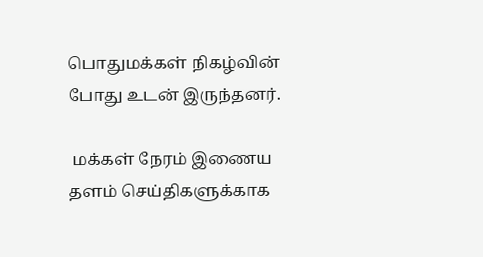பொதுமக்கள் நிகழ்வின் போது உடன் இருந்தனர்.

 மக்கள் நேரம் இணைய தளம் செய்திகளுக்காக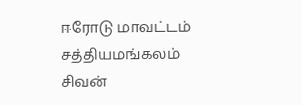ஈரோடு மாவட்டம்  சத்தியமங்கலம் சிவன்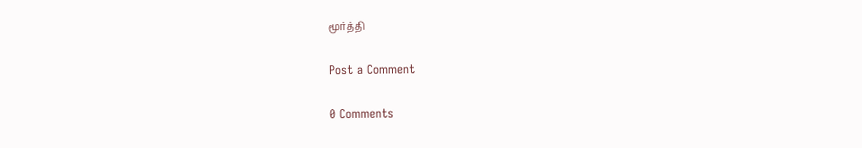மூர்த்தி

Post a Comment

0 Comments